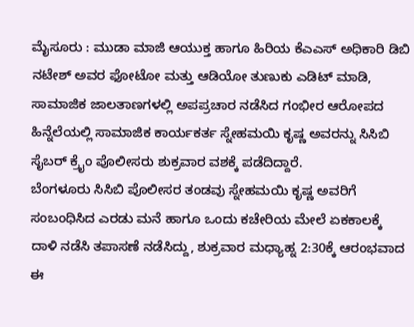ಮೈಸೂರು : ಮುಡಾ ಮಾಜಿ ಆಯುಕ್ತ ಹಾಗೂ ಹಿರಿಯ ಕೆಎಎಸ್ ಅಧಿಕಾರಿ ಡಿಬಿ ನಟೇಶ್ ಅವರ ಫೋಟೋ ಮತ್ತು ಆಡಿಯೋ ತುಣುಕು ಎಡಿಟ್ ಮಾಡಿ, ಸಾಮಾಜಿಕ ಜಾಲತಾಣಗಳಲ್ಲಿ ಅಪಪ್ರಚಾರ ನಡೆಸಿದ ಗಂಭೀರ ಆರೋಪದ ಹಿನ್ನೆಲೆಯಲ್ಲಿ ಸಾಮಾಜಿಕ ಕಾರ್ಯಕರ್ತ ಸ್ನೇಹಮಯಿ ಕೃಷ್ಣ ಅವರನ್ನು ಸಿಸಿಬಿ ಸೈಬರ್ ಕ್ರೈಂ ಪೊಲೀಸರು ಶುಕ್ರವಾರ ವಶಕ್ಕೆ ಪಡೆದಿದ್ದಾರೆ.
ಬೆಂಗಳೂರು ಸಿಸಿಬಿ ಪೊಲೀಸರ ತಂಡವು ಸ್ನೇಹಮಯಿ ಕೃಷ್ಣ ಅವರಿಗೆ ಸಂಬಂಧಿಸಿದ ಎರಡು ಮನೆ ಹಾಗೂ ಒಂದು ಕಚೇರಿಯ ಮೇಲೆ ಏಕಕಾಲಕ್ಕೆ ದಾಳಿ ನಡೆಸಿ ತಪಾಸಣೆ ನಡೆಸಿದ್ದು, ಶುಕ್ರವಾರ ಮಧ್ಯಾಹ್ನ 2:30ಕ್ಕೆ ಆರಂಭವಾದ ಈ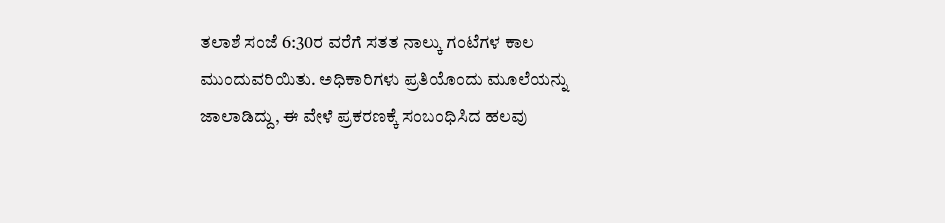ತಲಾಶೆ ಸಂಜೆ 6:30ರ ವರೆಗೆ ಸತತ ನಾಲ್ಕು ಗಂಟೆಗಳ ಕಾಲ ಮುಂದುವರಿಯಿತು. ಅಧಿಕಾರಿಗಳು ಪ್ರತಿಯೊಂದು ಮೂಲೆಯನ್ನು ಜಾಲಾಡಿದ್ದು, ಈ ವೇಳೆ ಪ್ರಕರಣಕ್ಕೆ ಸಂಬಂಧಿಸಿದ ಹಲವು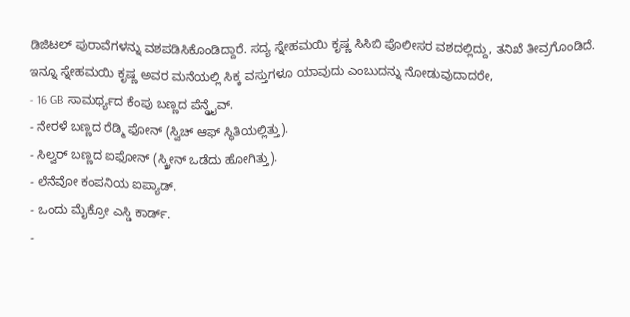ಡಿಜಿಟಲ್ ಪುರಾವೆಗಳನ್ನು ವಶಪಡಿಸಿಕೊಂಡಿದ್ದಾರೆ. ಸದ್ಯ ಸ್ನೇಹಮಯಿ ಕೃಷ್ಣ ಸಿಸಿಬಿ ಪೊಲೀಸರ ವಶದಲ್ಲಿದ್ದು, ತನಿಖೆ ತೀವ್ರಗೊಂಡಿದೆ.
ಇನ್ನೂ ಸ್ನೇಹಮಯಿ ಕೃಷ್ಣ ಅವರ ಮನೆಯಲ್ಲಿ ಸಿಕ್ಕ ವಸ್ತುಗಳೂ ಯಾವುದು ಎಂಬುದನ್ನು ನೋಡುವುದಾದರೇ,
- 16 GB ಸಾಮರ್ಥ್ಯದ ಕೆಂಪು ಬಣ್ಣದ ಪೆನ್ಡ್ರೈವ್.
- ನೇರಳೆ ಬಣ್ಣದ ರೆಡ್ಮಿ ಫೋನ್ (ಸ್ವಿಚ್ ಆಫ್ ಸ್ಥಿತಿಯಲ್ಲಿತ್ತು).
- ಸಿಲ್ವರ್ ಬಣ್ಣದ ಐಫೋನ್ (ಸ್ಕ್ರೀನ್ ಒಡೆದು ಹೋಗಿತ್ತು).
- ಲೆನೆವೋ ಕಂಪನಿಯ ಐಪ್ಯಾಡ್.
- ಒಂದು ಮೈಕ್ರೋ ಎಸ್ಡಿ ಕಾರ್ಡ್.
-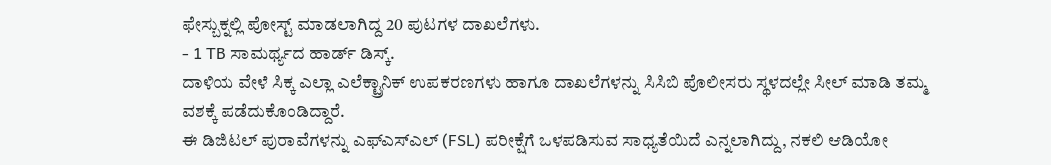ಫೇಸ್ಬುಕ್ನಲ್ಲಿ ಪೋಸ್ಟ್ ಮಾಡಲಾಗಿದ್ದ 20 ಪುಟಗಳ ದಾಖಲೆಗಳು.
- 1 TB ಸಾಮರ್ಥ್ಯದ ಹಾರ್ಡ್ ಡಿಸ್ಕ್.
ದಾಳಿಯ ವೇಳೆ ಸಿಕ್ಕ ಎಲ್ಲಾ ಎಲೆಕ್ಟ್ರಾನಿಕ್ ಉಪಕರಣಗಳು ಹಾಗೂ ದಾಖಲೆಗಳನ್ನು ಸಿಸಿಬಿ ಪೊಲೀಸರು ಸ್ಥಳದಲ್ಲೇ ಸೀಲ್ ಮಾಡಿ ತಮ್ಮ ವಶಕ್ಕೆ ಪಡೆದುಕೊಂಡಿದ್ದಾರೆ.
ಈ ಡಿಜಿಟಲ್ ಪುರಾವೆಗಳನ್ನು ಎಫ್ಎಸ್ಎಲ್ (FSL) ಪರೀಕ್ಷೆಗೆ ಒಳಪಡಿಸುವ ಸಾಧ್ಯತೆಯಿದೆ ಎನ್ನಲಾಗಿದ್ದು, ನಕಲಿ ಆಡಿಯೋ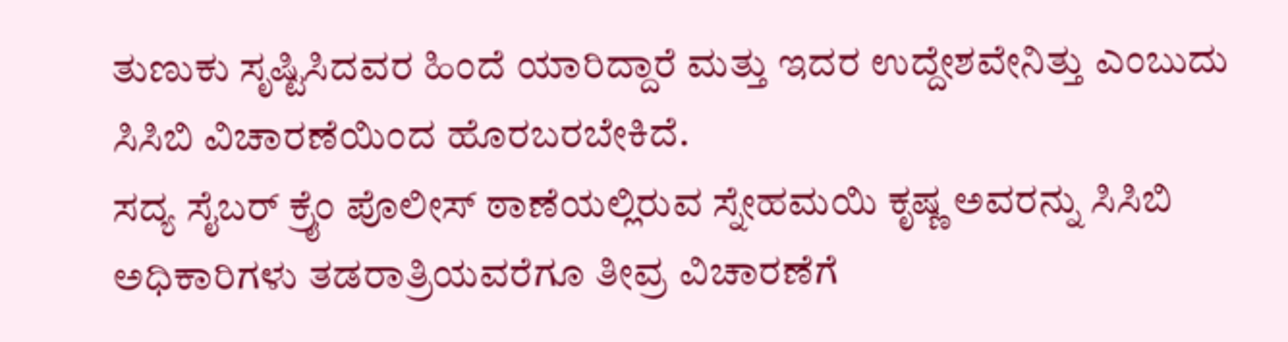ತುಣುಕು ಸೃಷ್ಟಿಸಿದವರ ಹಿಂದೆ ಯಾರಿದ್ದಾರೆ ಮತ್ತು ಇದರ ಉದ್ದೇಶವೇನಿತ್ತು ಎಂಬುದು ಸಿಸಿಬಿ ವಿಚಾರಣೆಯಿಂದ ಹೊರಬರಬೇಕಿದೆ.
ಸದ್ಯ ಸೈಬರ್ ಕ್ರೈಂ ಪೊಲೀಸ್ ಠಾಣೆಯಲ್ಲಿರುವ ಸ್ನೇಹಮಯಿ ಕೃಷ್ಣ ಅವರನ್ನು ಸಿಸಿಬಿ ಅಧಿಕಾರಿಗಳು ತಡರಾತ್ರಿಯವರೆಗೂ ತೀವ್ರ ವಿಚಾರಣೆಗೆ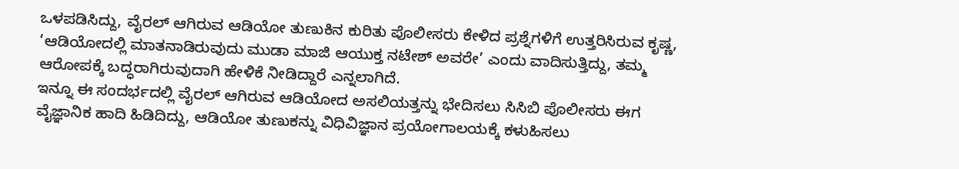ಒಳಪಡಿಸಿದ್ದು, ವೈರಲ್ ಆಗಿರುವ ಆಡಿಯೋ ತುಣುಕಿನ ಕುರಿತು ಪೊಲೀಸರು ಕೇಳಿದ ಪ್ರಶ್ನೆಗಳಿಗೆ ಉತ್ತರಿಸಿರುವ ಕೃಷ್ಣ, ‘ಆಡಿಯೋದಲ್ಲಿ ಮಾತನಾಡಿರುವುದು ಮುಡಾ ಮಾಜಿ ಆಯುಕ್ತ ನಟೇಶ್ ಅವರೇ’ ಎಂದು ವಾದಿಸುತ್ತಿದ್ದು, ತಮ್ಮ ಆರೋಪಕ್ಕೆ ಬದ್ಧರಾಗಿರುವುದಾಗಿ ಹೇಳಿಕೆ ನೀಡಿದ್ದಾರೆ ಎನ್ನಲಾಗಿದೆ.
ಇನ್ನೂ ಈ ಸಂದರ್ಭದಲ್ಲಿ ವೈರಲ್ ಆಗಿರುವ ಆಡಿಯೋದ ಅಸಲಿಯತ್ತನ್ನು ಭೇದಿಸಲು ಸಿಸಿಬಿ ಪೊಲೀಸರು ಈಗ ವೈಜ್ಞಾನಿಕ ಹಾದಿ ಹಿಡಿದಿದ್ದು, ಆಡಿಯೋ ತುಣುಕನ್ನು ವಿಧಿವಿಜ್ಞಾನ ಪ್ರಯೋಗಾಲಯಕ್ಕೆ ಕಳುಹಿಸಲು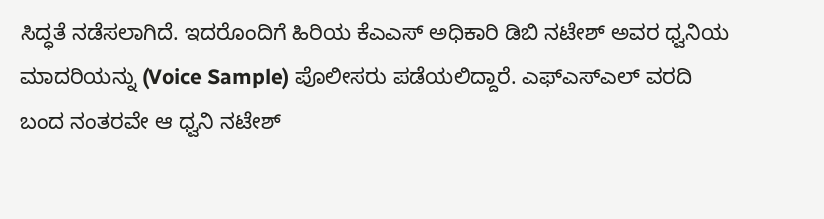ಸಿದ್ಧತೆ ನಡೆಸಲಾಗಿದೆ. ಇದರೊಂದಿಗೆ ಹಿರಿಯ ಕೆಎಎಸ್ ಅಧಿಕಾರಿ ಡಿಬಿ ನಟೇಶ್ ಅವರ ಧ್ವನಿಯ ಮಾದರಿಯನ್ನು (Voice Sample) ಪೊಲೀಸರು ಪಡೆಯಲಿದ್ದಾರೆ. ಎಫ್ಎಸ್ಎಲ್ ವರದಿ ಬಂದ ನಂತರವೇ ಆ ಧ್ವನಿ ನಟೇಶ್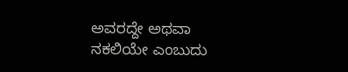ಅವರದ್ದೇ ಅಥವಾ ನಕಲಿಯೇ ಎಂಬುದು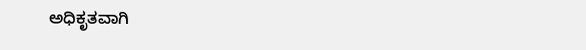ಅಧಿಕೃತವಾಗಿ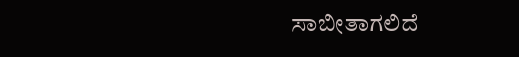ಸಾಬೀತಾಗಲಿದೆ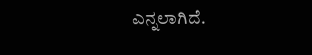ಎನ್ನಲಾಗಿದೆ.